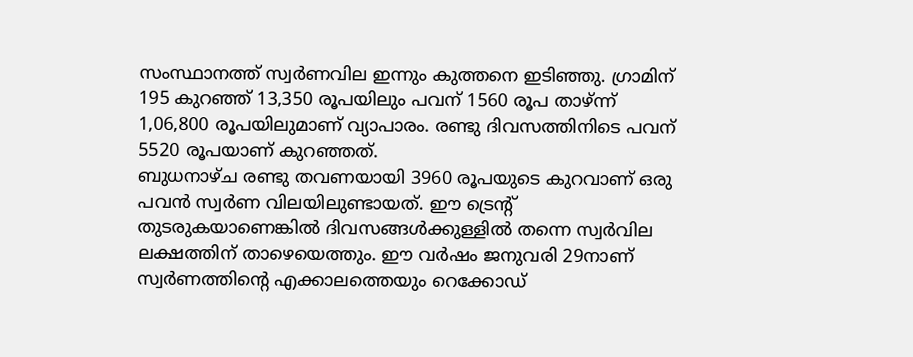സംസ്ഥാനത്ത് സ്വർണവില ഇന്നും കുത്തനെ ഇടിഞ്ഞു. ഗ്രാമിന് 195 കുറഞ്ഞ് 13,350 രൂപയിലും പവന് 1560 രൂപ താഴ്ന്ന് 1,06,800 രൂപയിലുമാണ് വ്യാപാരം. രണ്ടു ദിവസത്തിനിടെ പവന് 5520 രൂപയാണ് കുറഞ്ഞത്.
ബുധനാഴ്ച രണ്ടു തവണയായി 3960 രൂപയുടെ കുറവാണ് ഒരു പവൻ സ്വർണ വിലയിലുണ്ടായത്. ഈ ട്രെന്റ് തുടരുകയാണെങ്കിൽ ദിവസങ്ങൾക്കുള്ളിൽ തന്നെ സ്വർവില ലക്ഷത്തിന് താഴെയെത്തും. ഈ വർഷം ജനുവരി 29നാണ് സ്വർണത്തിന്റെ എക്കാലത്തെയും റെക്കോഡ്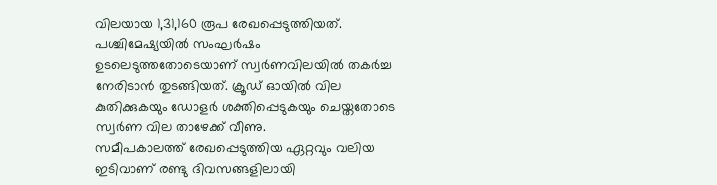വിലയായ 1,31,160 രൂപ രേഖപ്പെടുത്തിയത്. പശ്ചിമേഷ്യയിൽ സംഘർഷം ഉടലെടുത്തതോടെയാണ് സ്വർണവിലയിൽ തകർച്ച നേരിടാൻ തുടങ്ങിയത്. ക്രൂഡ് ഓയിൽ വില കുതിക്കുകയും ഡോളർ ശക്തിപ്പെടുകയും ചെയ്തതോടെ സ്വർണ വില താഴേക്ക് വീണു.
സമീപകാലത്ത് രേഖപ്പെടുത്തിയ ഏറ്റവും വലിയ ഇടിവാണ് രണ്ടു ദിവസങ്ങളിലായി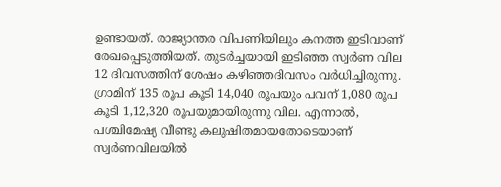ഉണ്ടായത്. രാജ്യാന്തര വിപണിയിലും കനത്ത ഇടിവാണ് രേഖപ്പെടുത്തിയത്. തുടർച്ചയായി ഇടിഞ്ഞ സ്വർണ വില 12 ദിവസത്തിന് ശേഷം കഴിഞ്ഞദിവസം വർധിച്ചിരുന്നു. ഗ്രാമിന് 135 രൂപ കൂടി 14,040 രൂപയും പവന് 1,080 രൂപ കൂടി 1,12,320 രൂപയുമായിരുന്നു വില. എന്നാൽ, പശ്ചിമേഷ്യ വീണ്ടു കലുഷിതമായതോടെയാണ് സ്വർണവിലയിൽ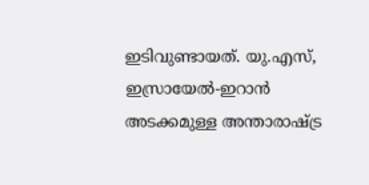ഇടിവുണ്ടായത്. യു.എസ്, ഇസ്രായേൽ-ഇറാൻ അടക്കമുള്ള അന്താരാഷ്ട്ര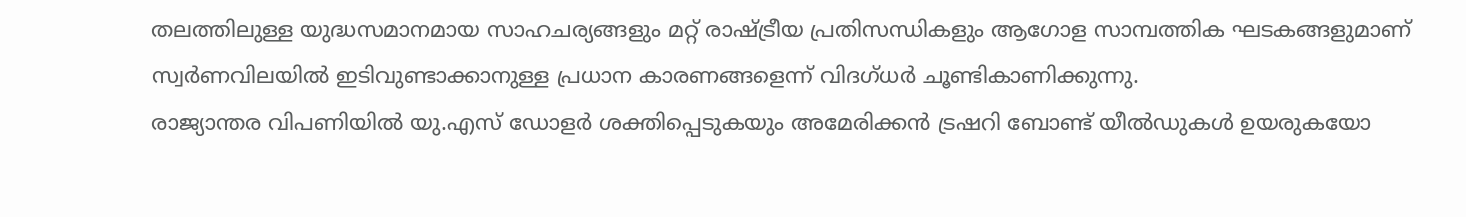തലത്തിലുള്ള യുദ്ധസമാനമായ സാഹചര്യങ്ങളും മറ്റ് രാഷ്ട്രീയ പ്രതിസന്ധികളും ആഗോള സാമ്പത്തിക ഘടകങ്ങളുമാണ് സ്വർണവിലയിൽ ഇടിവുണ്ടാക്കാനുള്ള പ്രധാന കാരണങ്ങളെന്ന് വിദഗ്ധർ ചൂണ്ടികാണിക്കുന്നു.
രാജ്യാന്തര വിപണിയിൽ യു.എസ് ഡോളർ ശക്തിപ്പെടുകയും അമേരിക്കൻ ട്രഷറി ബോണ്ട് യീൽഡുകൾ ഉയരുകയോ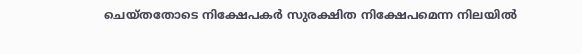ചെയ്തതോടെ നിക്ഷേപകർ സുരക്ഷിത നിക്ഷേപമെന്ന നിലയിൽ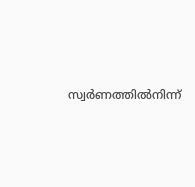സ്വർണത്തിൽനിന്ന്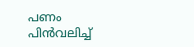പണം പിൻവലിച്ച്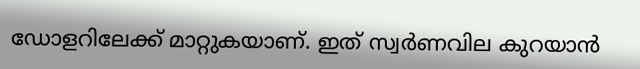ഡോളറിലേക്ക് മാറ്റുകയാണ്. ഇത് സ്വർണവില കുറയാൻ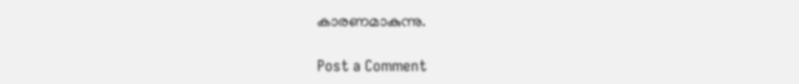കാരണമാകുന്നു.

Post a Comment